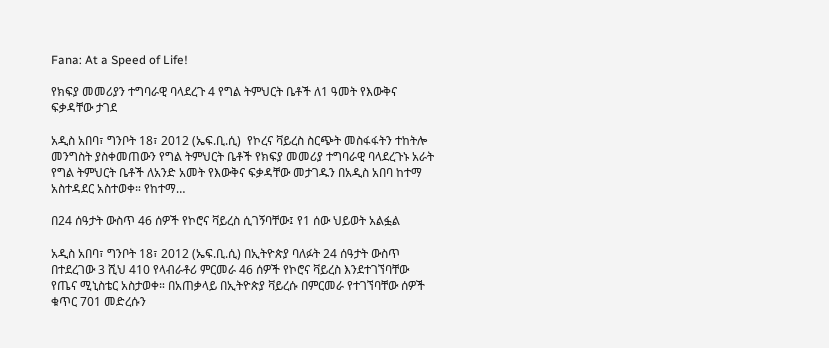Fana: At a Speed of Life!

የክፍያ መመሪያን ተግባራዊ ባላደረጉ 4 የግል ትምህርት ቤቶች ለ1 ዓመት የእውቅና ፍቃዳቸው ታገደ

አዲስ አበባ፣ ግንቦት 18፣ 2012 (ኤፍ.ቢ.ሲ)  የኮረና ቫይረስ ስርጭት መስፋፋትን ተከትሎ መንግስት ያስቀመጠውን የግል ትምህርት ቤቶች የክፍያ መመሪያ ተግባራዊ ባላደረጉኑ አራት የግል ትምህርት ቤቶች ለአንድ አመት የእውቅና ፍቃዳቸው መታገዱን በአዲስ አበባ ከተማ አስተዳደር አስተወቀ። የከተማ…

በ24 ሰዓታት ውስጥ 46 ሰዎች የኮሮና ቫይረስ ሲገኝባቸው፤ የ1 ሰው ህይወት አልፏል

አዲስ አበባ፣ ግንቦት 18፣ 2012 (ኤፍ.ቢ.ሲ) በኢትዮጵያ ባለፉት 24 ሰዓታት ውስጥ በተደረገው 3 ሺህ 410 የላብራቶሪ ምርመራ 46 ሰዎች የኮሮና ቫይረስ እንደተገኘባቸው የጤና ሚኒስቴር አስታወቀ። በአጠቃላይ በኢትዮጵያ ቫይረሱ በምርመራ የተገኘባቸው ሰዎች ቁጥር 701 መድረሱን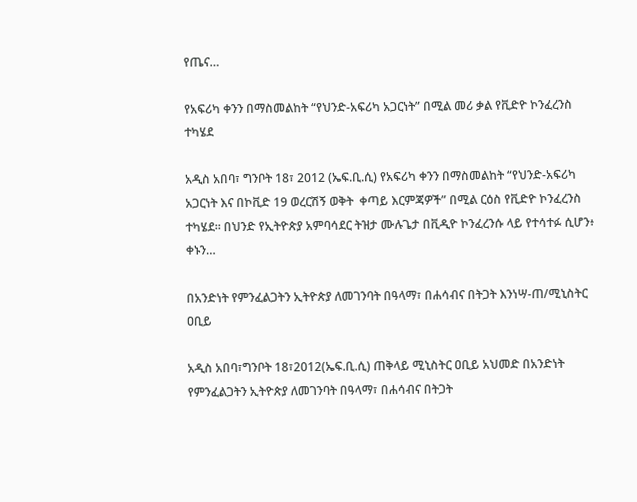የጤና…

የአፍሪካ ቀንን በማስመልከት “የህንድ-አፍሪካ አጋርነት” በሚል መሪ ቃል የቪድዮ ኮንፈረንስ ተካሄደ

አዲስ አበባ፣ ግንቦት 18፣ 2012 (ኤፍ.ቢ.ሲ) የአፍሪካ ቀንን በማስመልከት “የህንድ-አፍሪካ አጋርነት እና በኮቪድ 19 ወረርሽኝ ወቅት  ቀጣይ እርምጃዎች” በሚል ርዕስ የቪድዮ ኮንፈረንስ ተካሄደ። በህንድ የኢትዮጵያ አምባሳደር ትዝታ ሙሉጌታ በቪዲዮ ኮንፈረንሱ ላይ የተሳተፉ ሲሆን፥ ቀኑን…

በአንድነት የምንፈልጋትን ኢትዮጵያ ለመገንባት በዓላማ፣ በሐሳብና በትጋት እንነሣ-ጠ/ሚኒስትር ዐቢይ

አዲስ አበባ፣ግንቦት 18፣2012(ኤፍ.ቢ.ሲ) ጠቅላይ ሚኒስትር ዐቢይ አህመድ በአንድነት የምንፈልጋትን ኢትዮጵያ ለመገንባት በዓላማ፣ በሐሳብና በትጋት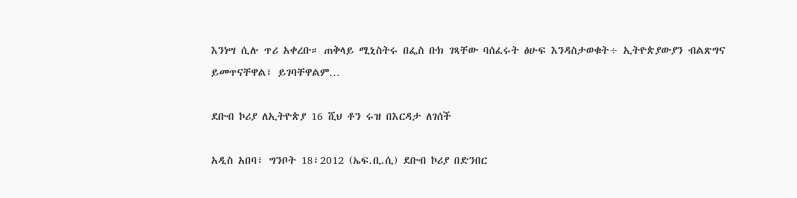እንነሣ ሲሉ ጥሪ አቀረቡ። ጠቅላይ ሚኒስትሩ በፌስ ቡክ ገጻቸው ባሰፈሩት ፅሁፍ እንዳስታወቁት÷ ኢትዮጵያውያን ብልጽግና ይመጥናቸዋል፣ ይገባቸዋልም…

ደቡብ ኮሪያ ለኢትዮጵያ 16 ሺህ ቶን ሩዝ በእርዳታ ለገሰች

አዲስ አበባ፣ ግንቦት 18፣2012 (ኤፍ.ቢ.ሲ) ደቡብ ኮሪያ በድንበር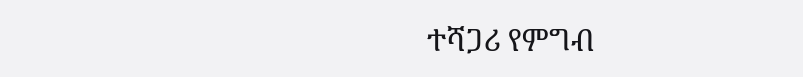ተሻጋሪ የምግብ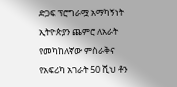ድጋፍ ፕሮግራሟ አማካኝነት ኢትዮጵያን ጨምሮ ለአራት የመካከለኛው ምስራቅና የአፍሪካ አገራት 50 ሺህ ቶን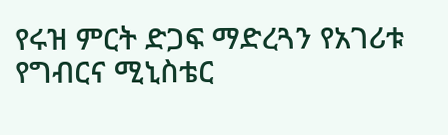የሩዝ ምርት ድጋፍ ማድረጓን የአገሪቱ የግብርና ሚኒስቴር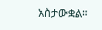አስታውቋል።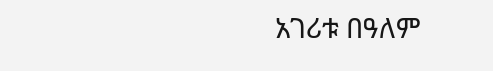አገሪቱ በዓለም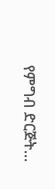የምግብ ድርጅት…